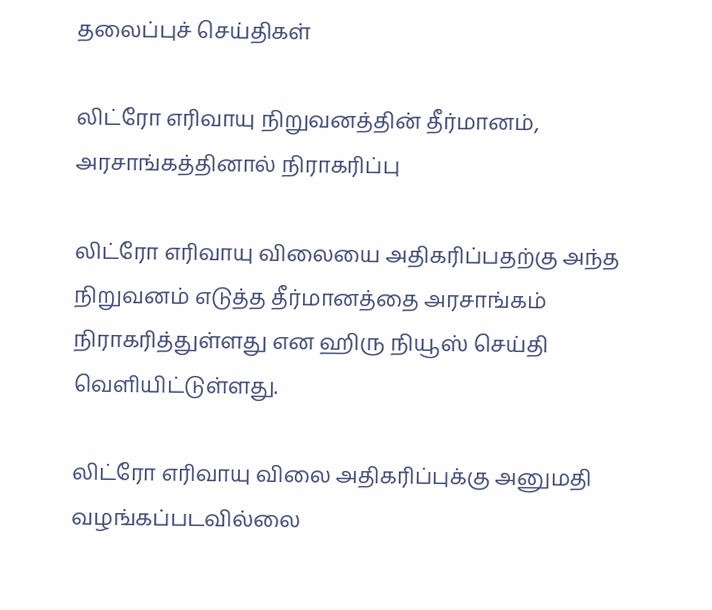தலைப்புச் செய்திகள்

லிட்ரோ எரிவாயு நிறுவனத்தின் தீர்மானம், அரசாங்கத்தினால் நிராகரிப்பு

லிட்ரோ எரிவாயு விலையை அதிகரிப்பதற்கு அந்த நிறுவனம் எடுத்த தீர்மானத்தை அரசாங்கம் நிராகரித்துள்ளது என ஹிரு நியூஸ் செய்தி வெளியிட்டுள்ளது.

லிட்ரோ எரிவாயு விலை அதிகரிப்புக்கு அனுமதி வழங்கப்படவில்லை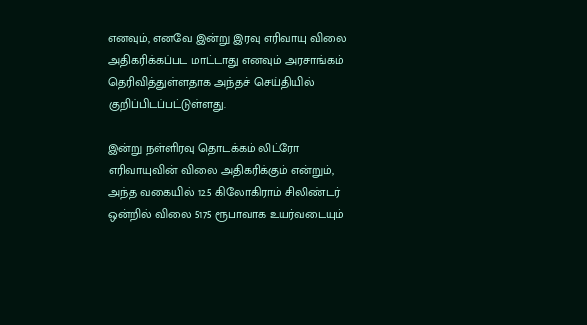எனவும், எனவே இன்று இரவு எரிவாயு விலை அதிகரிக்கப்பட மாட்டாது எனவும் அரசாங்கம் தெரிவித்துள்ளதாக அந்தச் செய்தியில் குறிப்பிடப்பட்டுள்ளது.

இன்று நள்ளிரவு தொடக்கம் லிட்ரோ எரிவாயுவின் விலை அதிகரிக்கும் என்றும், அந்த வகையில் 12.5 கிலோகிராம் சிலிண்டர் ஒன்றில் விலை 5175 ரூபாவாக உயர்வடையும்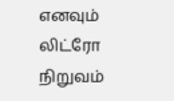எனவும் லிட்ரோ நிறுவம்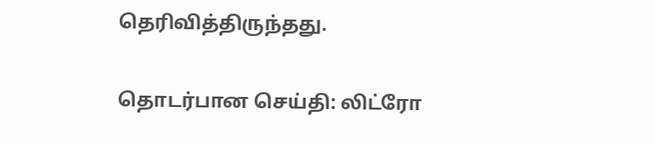தெரிவித்திருந்தது.

தொடர்பான செய்தி: லிட்ரோ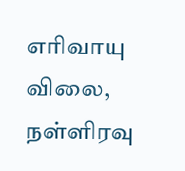எரிவாயு விலை, நள்ளிரவு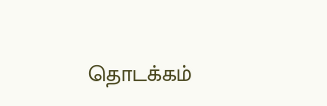தொடக்கம்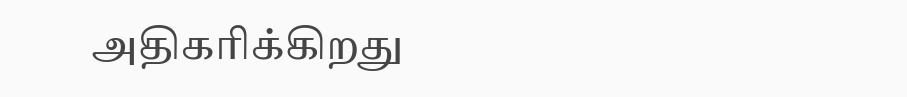அதிகரிக்கிறது